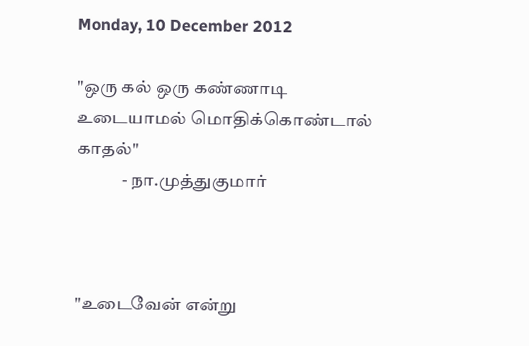Monday, 10 December 2012

"ஒரு கல் ஒரு கண்ணாடி
உடையாமல் மொதிக்கொண்டால்
காதல்"
             - நா.முத்துகுமார்



"உடைவேன் என்று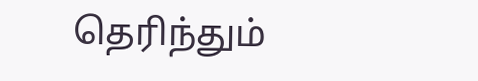தெரிந்தும்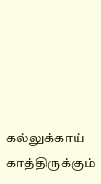கல்லுக்காய் காத்திருக்கும்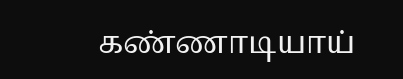கண்ணாடியாய்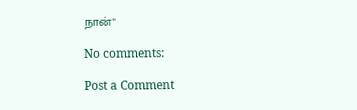நான்"

No comments:

Post a Comment